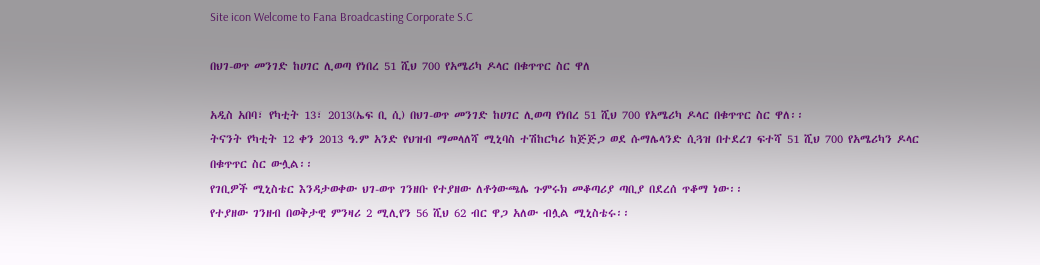Site icon Welcome to Fana Broadcasting Corporate S.C

በህገ-ወጥ መንገድ ከሀገር ሊወጣ የነበረ 51 ሺህ 700 የአሜሪካ ዶላር በቁጥጥር ስር ዋለ

አዲስ አበባ፣ የካቲት 13፣ 2013(ኤፍ ቢ ሲ) በህገ-ወጥ መንገድ ከሀገር ሊወጣ የነበረ 51 ሺህ 700 የአሜሪካ ዶላር በቁጥጥር ስር ዋለ፡፡
ትናንት የካቲት 12 ቀን 2013 ዓ.ም አንድ የህዝብ ማመላለሻ ሚኒባስ ተሽከርካሪ ከጅጅጋ ወደ ሱማሌላንድ ሲጓዝ በተደረገ ፍተሻ 51 ሺህ 700 የአሜሪካን ዶላር በቁጥጥር ስር ውሏል፡፡
የገቢዎች ሚኒስቴር እንዳታወቀው ህገ-ወጥ ገንዘቡ የተያዘው ለቶጎውጫሌ ጉምሩክ መቆጣሪያ ጣቢያ በደረሰ ጥቆማ ነው፡፡
የተያዘው ገንዘብ በወቅታዊ ምንዛሪ 2 ሚሊየን 56 ሺህ 62 ብር ዋጋ አለው ብሏል ሚኒስቴሩ፡፡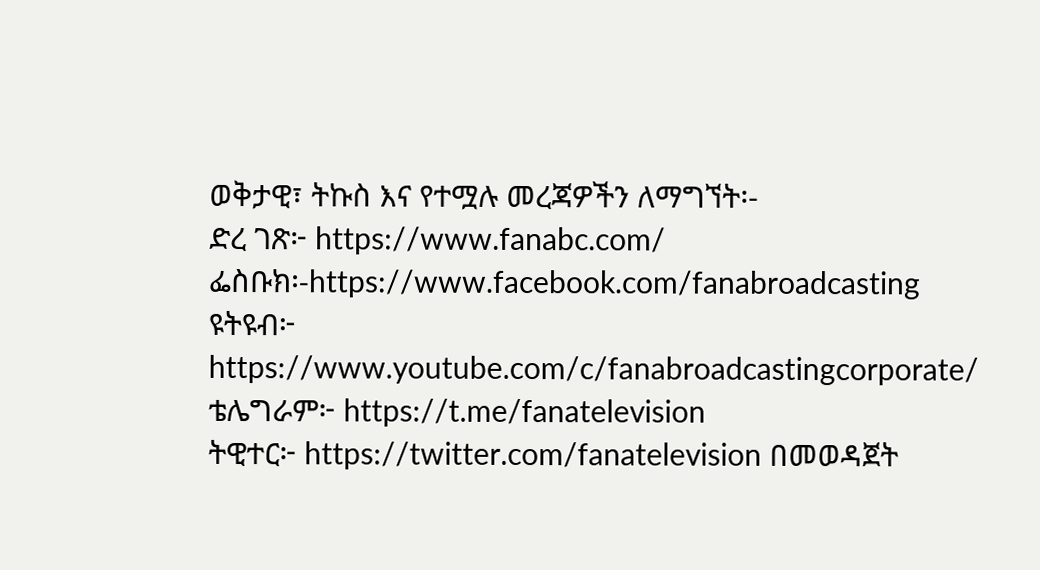ወቅታዊ፣ ትኩስ እና የተሟሉ መረጃዎችን ለማግኘት፡-
ድረ ገጽ፦ https://www.fanabc.com/
ፌስቡክ፡-https://www.facebook.com/fanabroadcasting
ዩትዩብ፦ https://www.youtube.com/c/fanabroadcastingcorporate/
ቴሌግራም፦ https://t.me/fanatelevision
ትዊተር፦ https://twitter.com/fanatelevision በመወዳጀት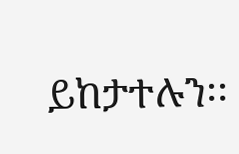ይከታተሉን፡፡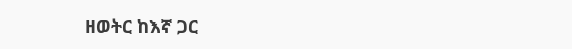ዘወትር ከእኛ ጋር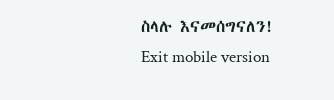ስላሉ እናመሰግናለን!
Exit mobile version